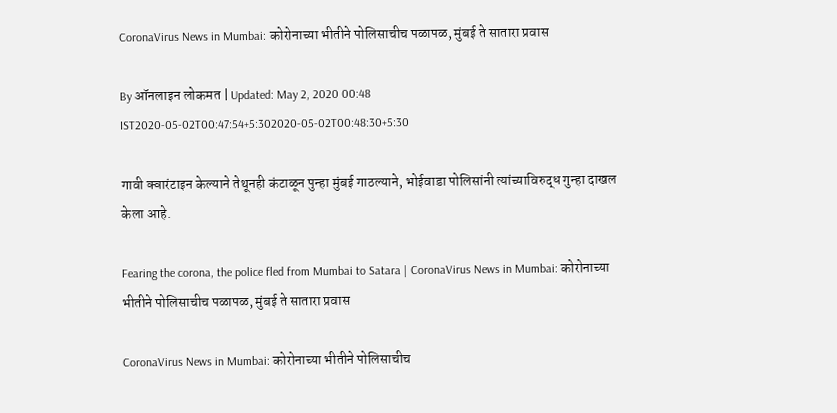CoronaVirus News in Mumbai: कोरोनाच्या भीतीने पोलिसाचीच पळापळ, मुंबई ते सातारा प्रवास

By ऑनलाइन लोकमत | Updated: May 2, 2020 00:48 IST2020-05-02T00:47:54+5:302020-05-02T00:48:30+5:30

गावी क्वारंटाइन केल्याने तेथूनही कंटाळून पुन्हा मुंबई गाठल्याने, भोईवाडा पोलिसांनी त्यांच्याविरुद्ध गुन्हा दाखल केला आहे.

Fearing the corona, the police fled from Mumbai to Satara | CoronaVirus News in Mumbai: कोरोनाच्या भीतीने पोलिसाचीच पळापळ, मुंबई ते सातारा प्रवास

CoronaVirus News in Mumbai: कोरोनाच्या भीतीने पोलिसाचीच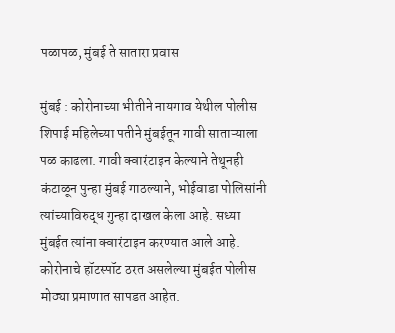पळापळ, मुंबई ते सातारा प्रवास

मुंबई : कोरोनाच्या भीतीने नायगाव येथील पोलीस शिपाई महिलेच्या पतीने मुंबईतून गावी साताऱ्याला पळ काढला. गावी क्वारंटाइन केल्याने तेथूनही कंटाळून पुन्हा मुंबई गाठल्याने, भोईवाडा पोलिसांनी त्यांच्याविरुद्ध गुन्हा दाखल केला आहे. सध्या मुंबईत त्यांना क्वारंटाइन करण्यात आले आहे.
कोरोनाचे हॉटस्पॉट ठरत असलेल्या मुंबईत पोलीस मोठ्या प्रमाणात सापडत आहेत.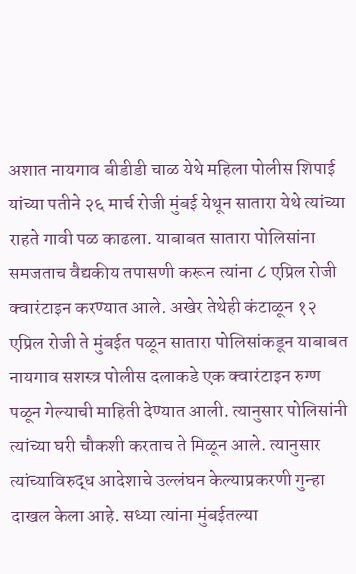अशात नायगाव बीडीडी चाळ येथे महिला पोलीस शिपाई यांच्या पतीने २६ मार्च रोजी मुंबई येथून सातारा येथे त्यांच्या राहते गावी पळ काढला. याबाबत सातारा पोलिसांना समजताच वैद्यकीय तपासणी करून त्यांना ८ एप्रिल रोजी क्वारंटाइन करण्यात आले. अखेर तेथेही कंटाळून १२ एप्रिल रोजी ते मुंबईत पळून सातारा पोलिसांकडून याबाबत नायगाव सशस्त्र पोलीस दलाकडे एक क्वारंटाइन रुग्ण पळून गेल्याची माहिती देण्यात आली. त्यानुसार पोलिसांनी त्यांच्या घरी चौकशी करताच ते मिळून आले. त्यानुसार त्यांच्याविरुद्ध आदेशाचे उल्लंघन केल्याप्रकरणी गुन्हा दाखल केला आहे. सध्या त्यांना मुंबईतल्या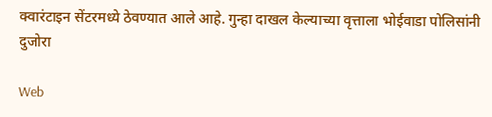क्वारंटाइन सेंटरमध्ये ठेवण्यात आले आहे. गुन्हा दाखल केल्याच्या वृत्ताला भोईवाडा पोलिसांनी दुजोरा

Web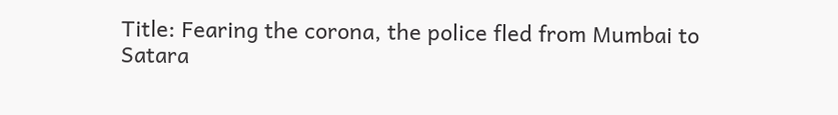Title: Fearing the corona, the police fled from Mumbai to Satara